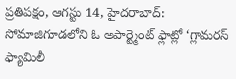ప్రతిపక్షం, ఆగస్టు 14, హైదరాబాద్: సోమాజిగూడలోని ఓ అపార్ట్మెంట్ ఫ్లాట్లో ‘గ్లామరస్ ఫ్యామిలీ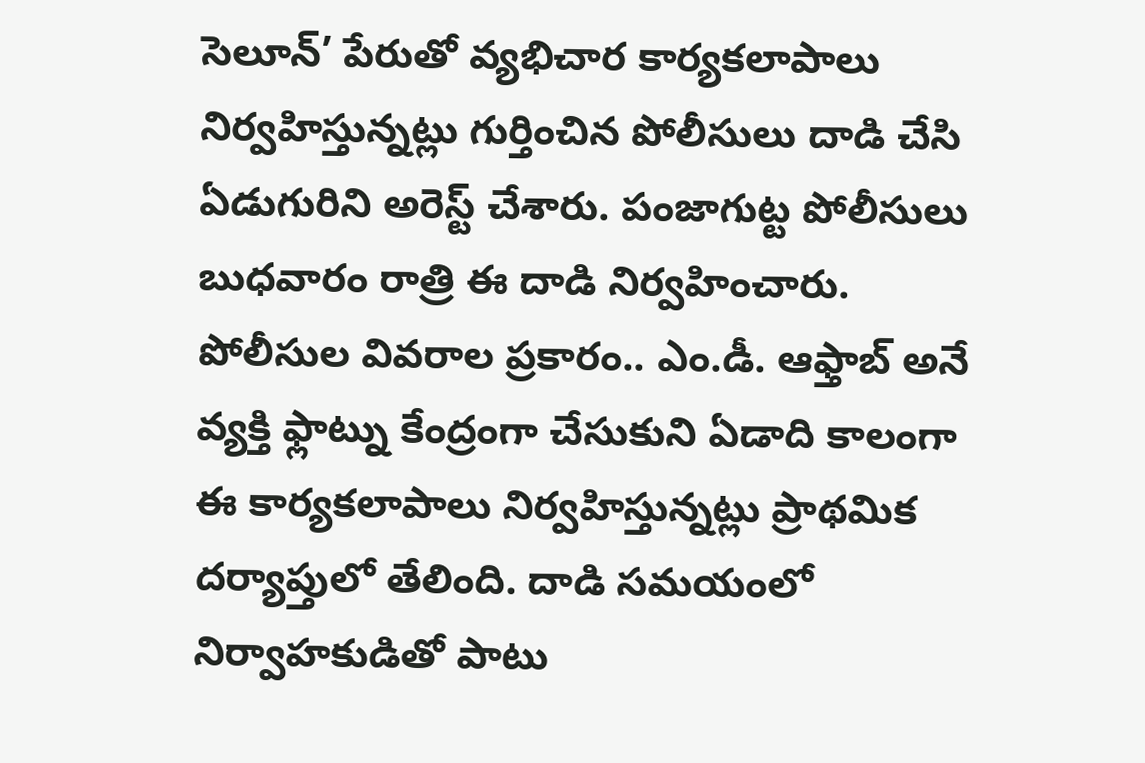సెలూన్’ పేరుతో వ్యభిచార కార్యకలాపాలు నిర్వహిస్తున్నట్లు గుర్తించిన పోలీసులు దాడి చేసి ఏడుగురిని అరెస్ట్ చేశారు. పంజాగుట్ట పోలీసులు బుధవారం రాత్రి ఈ దాడి నిర్వహించారు.
పోలీసుల వివరాల ప్రకారం.. ఎం.డీ. ఆఫ్తాబ్ అనే వ్యక్తి ఫ్లాట్ను కేంద్రంగా చేసుకుని ఏడాది కాలంగా ఈ కార్యకలాపాలు నిర్వహిస్తున్నట్లు ప్రాథమిక దర్యాప్తులో తేలింది. దాడి సమయంలో నిర్వాహకుడితో పాటు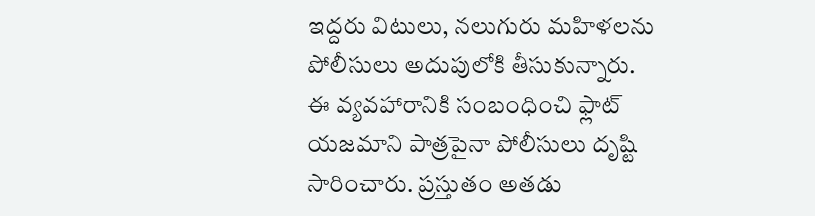ఇద్దరు విటులు, నలుగురు మహిళలను పోలీసులు అదుపులోకి తీసుకున్నారు.
ఈ వ్యవహారానికి సంబంధించి ఫ్లాట్ యజమాని పాత్రపైనా పోలీసులు దృష్టి సారించారు. ప్రస్తుతం అతడు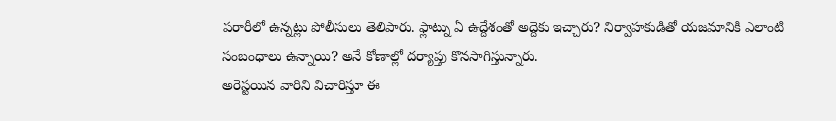పరారీలో ఉన్నట్లు పోలీసులు తెలిపారు. ఫ్లాట్ను ఏ ఉద్దేశంతో అద్దెకు ఇచ్చారు? నిర్వాహకుడితో యజమానికి ఎలాంటి సంబంధాలు ఉన్నాయి? అనే కోణాల్లో దర్యాప్తు కొనసాగిస్తున్నారు.
అరెస్టయిన వారిని విచారిస్తూ ఈ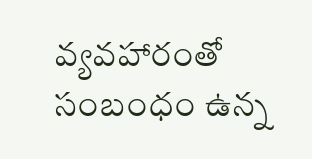వ్యవహారంతో సంబంధం ఉన్న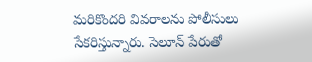మరికొందరి వివరాలను పోలీసులు సేకరిస్తున్నారు. సెలూన్ పేరుతో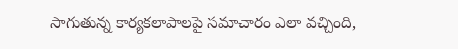సాగుతున్న కార్యకలాపాలపై సమాచారం ఎలా వచ్చింది,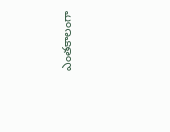ఎంతకాలంగా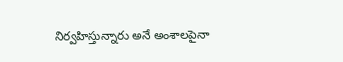నిర్వహిస్తున్నారు అనే అంశాలపైనా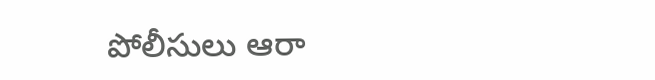పోలీసులు ఆరా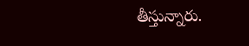తీస్తున్నారు.